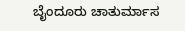ಬೈಂದೂರು ಚಾತುರ್ಮಾಸ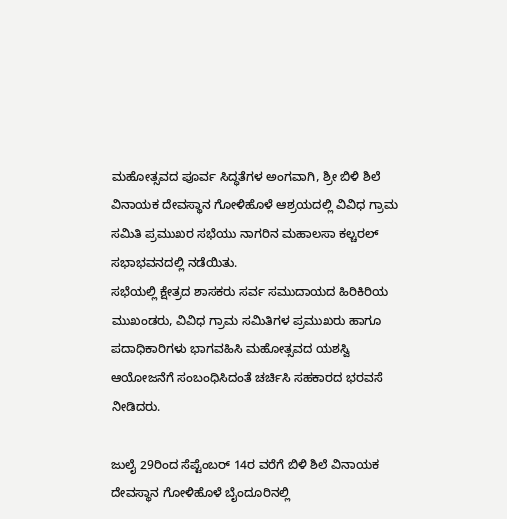ಮಹೋತ್ಸವದ ಪೂರ್ವ ಸಿದ್ಧತೆಗಳ ಅಂಗವಾಗಿ, ಶ್ರೀ ಬಿಳಿ ಶಿಲೆ ವಿನಾಯಕ ದೇವಸ್ಥಾನ ಗೋಳಿಹೊಳೆ ಆಶ್ರಯದಲ್ಲಿ ವಿವಿಧ ಗ್ರಾಮ ಸಮಿತಿ ಪ್ರಮುಖರ ಸಭೆಯು ನಾಗರಿನ ಮಹಾಲಸಾ ಕಲ್ಚರಲ್ ಸಭಾಭವನದಲ್ಲಿ ನಡೆಯಿತು.
ಸಭೆಯಲ್ಲಿ ಕ್ಷೇತ್ರದ ಶಾಸಕರು ಸರ್ವ ಸಮುದಾಯದ ಹಿರಿಕಿರಿಯ ಮುಖಂಡರು, ವಿವಿಧ ಗ್ರಾಮ ಸಮಿತಿಗಳ ಪ್ರಮುಖರು ಹಾಗೂ ಪದಾಧಿಕಾರಿಗಳು ಭಾಗವಹಿಸಿ ಮಹೋತ್ಸವದ ಯಶಸ್ವಿ ಆಯೋಜನೆಗೆ ಸಂಬಂಧಿಸಿದಂತೆ ಚರ್ಚಿಸಿ ಸಹಕಾರದ ಭರವಸೆ ನೀಡಿದರು.

ಜುಲೈ 29ರಿಂದ ಸೆಪ್ಟೆಂಬರ್ 14ರ ವರೆಗೆ ಬಿಳಿ ಶಿಲೆ ವಿನಾಯಕ ದೇವಸ್ಥಾನ ಗೋಳಿಹೊಳೆ ಬೈಂದೂರಿನಲ್ಲಿ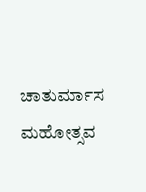ಚಾತುರ್ಮಾಸ ಮಹೋತ್ಸವ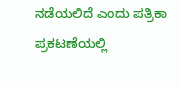ನಡೆಯಲಿದೆ ಎಂದು ಪತ್ರಿಕಾ ಪ್ರಕಟಣೆಯಲ್ಲಿ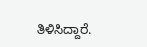ತಿಳಿಸಿದ್ದಾರೆ.